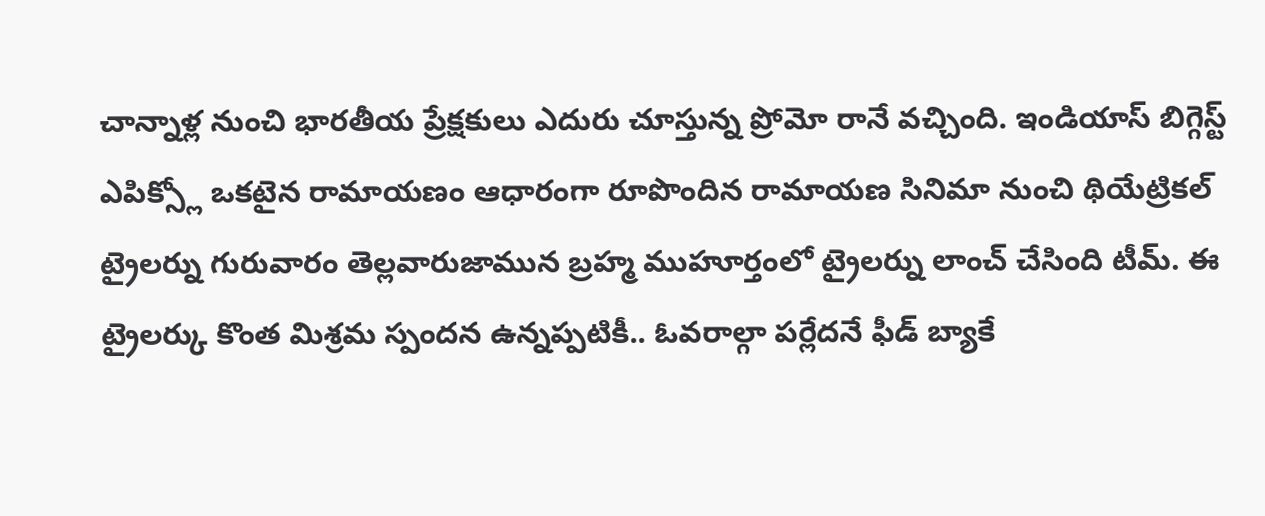చాన్నాళ్ల నుంచి భారతీయ ప్రేక్షకులు ఎదురు చూస్తున్న ప్రోమో రానే వచ్చింది. ఇండియాస్ బిగ్గెస్ట్ ఎపిక్స్లో ఒకటైన రామాయణం ఆధారంగా రూపొందిన రామాయణ సినిమా నుంచి థియేట్రికల్ ట్రైలర్ను గురువారం తెల్లవారుజామున బ్రహ్మ ముహూర్తంలో ట్రైలర్ను లాంచ్ చేసింది టీమ్. ఈ ట్రైలర్కు కొంత మిశ్రమ స్పందన ఉన్నప్పటికీ.. ఓవరాల్గా పర్లేదనే ఫీడ్ బ్యాకే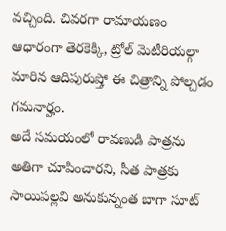వచ్చింది. చివరగా రామాయణం ఆధారంగా తెరకెక్కి, ట్రోల్ మెటీరియల్గా మారిన ఆదిపురుష్తో ఈ చిత్రాన్ని పోల్చడం గమనార్హం.
అదే సమయంలో రావణుడి పాత్రను అతిగా చూపించారని, సీత పాత్రకు సాయిపల్లవి అనుకున్నంత బాగా సూట్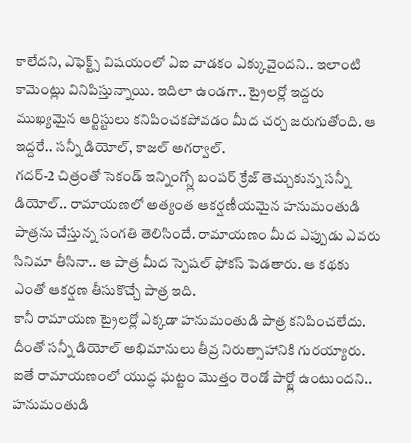కాలేదని, ఎఫెక్ట్స్ విషయంలో ఏఐ వాడకం ఎక్కువైందని.. ఇలాంటి కామెంట్లు వినిపిస్తున్నాయి. ఇదిలా ఉండగా.. ట్రైలర్లో ఇద్దరు ముఖ్యమైన ఆర్టిస్టులు కనిపించకపోవడం మీద చర్చ జరుగుతోంది. ఆ ఇద్దరే.. సన్నీ డియోల్, కాజల్ అగర్వాల్.
గదర్-2 చిత్రంతో సెకండ్ ఇన్నింగ్స్లో బంపర్ క్రేజ్ తెచ్చుకున్న సన్నీ డియోల్.. రామాయణలో అత్యంత ఆకర్షణీయమైన హనుమంతుడి పాత్రను చేస్తున్న సంగతి తెలిసిందే. రామాయణం మీద ఎప్పుడు ఎవరు సినిమా తీసినా.. ఆ పాత్ర మీద స్పెషల్ ఫోకస్ పెడతారు. ఆ కథకు ఎంతో ఆకర్షణ తీసుకొచ్చే పాత్ర ఇది.
కానీ రామాయణ ట్రైలర్లో ఎక్కడా హనుమంతుడి పాత్ర కనిపించలేదు. దీంతో సన్నీ డియోల్ అభిమానులు తీవ్ర నిరుత్సాహానికి గురయ్యారు. ఐతే రామాయణంలో యుద్ధ ఘట్టం మొత్తం రెండో పార్ట్లో ఉంటుందని.. హనుమంతుడి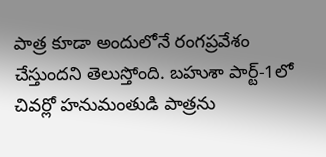పాత్ర కూడా అందులోనే రంగప్రవేశం చేస్తుందని తెలుస్తోంది. బహుశా పార్ట్-1లో చివర్లో హనుమంతుడి పాత్రను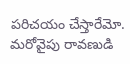పరిచయం చేస్తారేమో.
మరోవైపు రావణుడి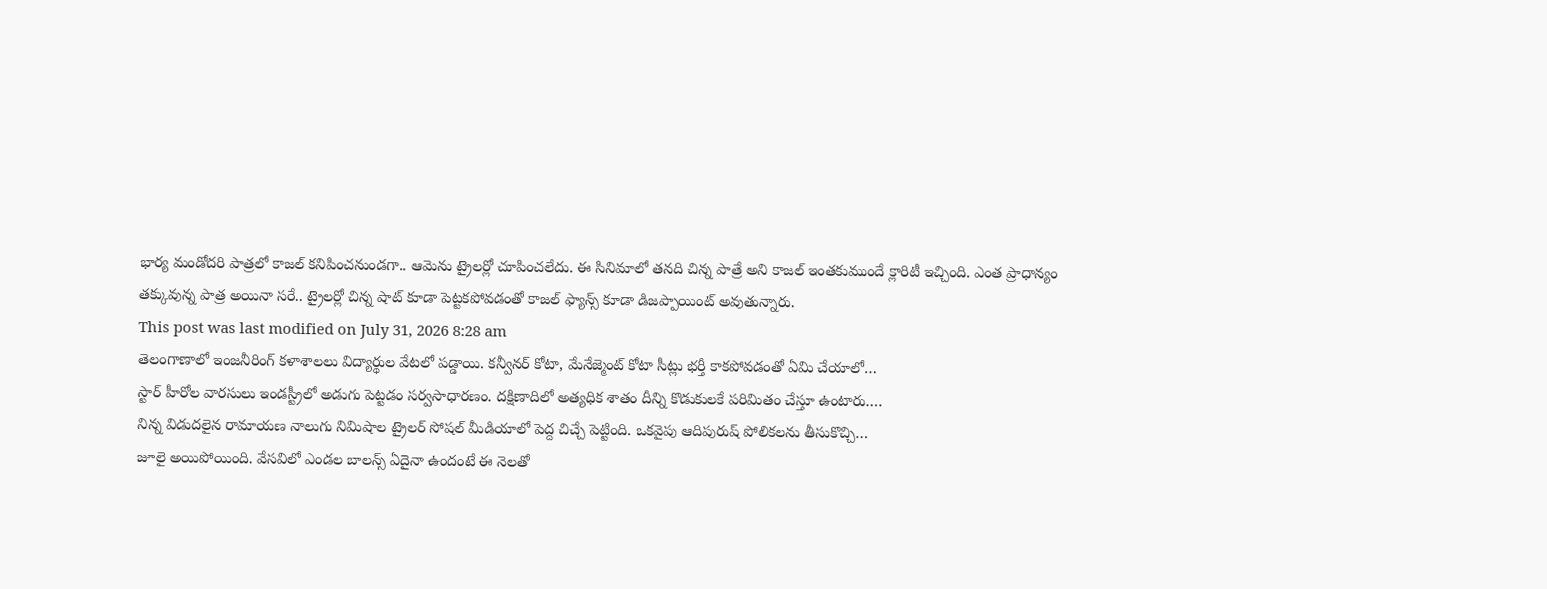భార్య మండోదరి పాత్రలో కాజల్ కనిపించనుండగా.. ఆమెను ట్రైలర్లో చూపించలేదు. ఈ సినిమాలో తనది చిన్న పాత్రే అని కాజల్ ఇంతకుముందే క్లారిటీ ఇచ్చింది. ఎంత ప్రాధాన్యం తక్కువున్న పాత్ర అయినా సరే.. ట్రైలర్లో చిన్న షాట్ కూడా పెట్టకపోవడంతో కాజల్ ఫ్యాన్స్ కూడా డిజప్పాయింట్ అవుతున్నారు.
This post was last modified on July 31, 2026 8:28 am
తెలంగాణాలో ఇంజనీరింగ్ కళాశాలలు విద్యార్థుల వేటలో పడ్డాయి. కన్వీనర్ కోటా, మేనేజ్మెంట్ కోటా సీట్లు భర్తీ కాకపోవడంతో ఏమి చేయాలో…
స్టార్ హీరోల వారసులు ఇండస్ట్రీలో అడుగు పెట్టడం సర్వసాధారణం. దక్షిణాదిలో అత్యధిక శాతం దీన్ని కొడుకులకే పరిమితం చేస్తూ ఉంటారు.…
నిన్న విడుదలైన రామాయణ నాలుగు నిమిషాల ట్రైలర్ సోషల్ మీడియాలో పెద్ద చిచ్చే పెట్టింది. ఒకవైపు ఆదిపురుష్ పోలికలను తీసుకొచ్చి…
జూలై అయిపోయింది. వేసవిలో ఎండల బాలన్స్ ఏదైనా ఉందంటే ఈ నెలతో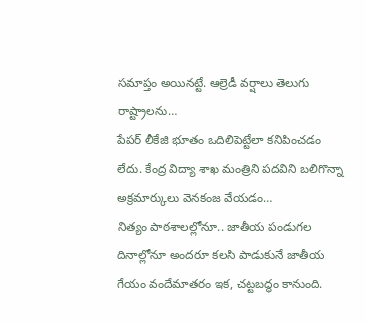సమాప్తం అయినట్టే. ఆల్రెడీ వర్షాలు తెలుగు రాష్ట్రాలను…
పేపర్ లీకేజి భూతం ఒదిలిపెట్టేలా కనిపించడం లేదు. కేంద్ర విద్యా శాఖ మంత్రిని పదవిని బలిగొన్నా అక్రమార్కులు వెనకంజ వేయడం…
నిత్యం పాఠశాలల్లోనూ.. జాతీయ పండుగల దినాల్లోనూ అందరూ కలసి పాడుకునే జాతీయ గేయం వందేమాతరం ఇక, చట్టబద్ధం కానుంది.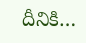దీనికి…